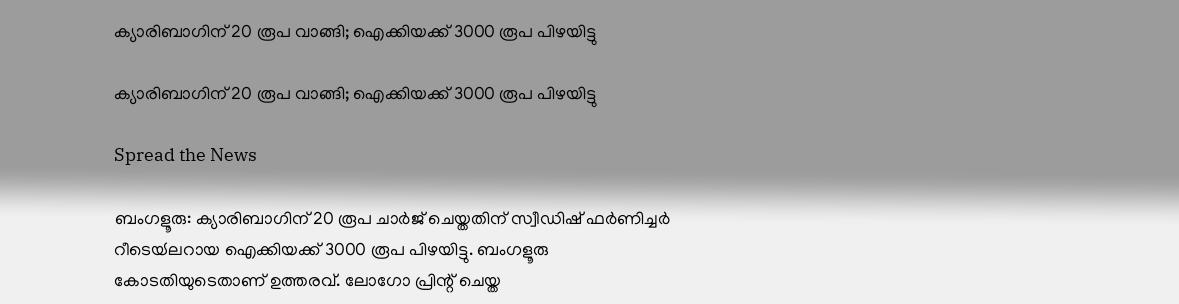ക്യാരിബാഗിന് 20 രൂപ വാങ്ങി; ഐക്കിയക്ക് 3000 രൂപ പിഴയിട്ടു

ക്യാരിബാഗിന് 20 രൂപ വാങ്ങി; ഐക്കിയക്ക് 3000 രൂപ പിഴയിട്ടു

Spread the News

ബംഗളൂരു: ക്യാരിബാഗിന് 20 രൂപ ചാർജ് ചെയ്തതിന് സ്വീഡിഷ് ഫർണിച്ചർ റീടെയ്‍ലറായ ഐക്കിയക്ക് 3000 രൂപ പിഴയിട്ടു. ബംഗളൂരു കോടതിയുടെതാണ് ഉത്തരവ്. ലോഗോ പ്രിന്റ് ചെയ്ത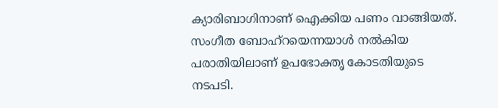ക്യാരിബാഗിനാണ് ഐക്കിയ പണം വാങ്ങിയത്. സംഗീത ബോഹ്റയെന്നയാൾ നൽകിയ പരാതിയിലാണ് ഉപഭോക്തൃ കോടതിയുടെ നടപടി.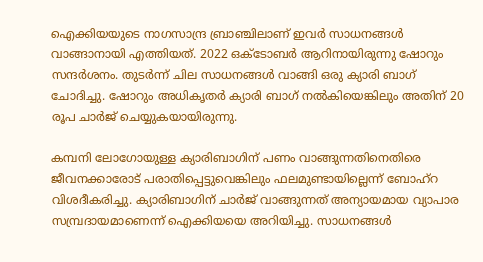ഐക്കിയയുടെ നാഗസാന്ദ്ര ബ്രാഞ്ചിലാണ് ഇവർ സാധനങ്ങൾ വാങ്ങാനായി എത്തിയത്. 2022 ഒക്ടോബർ ആറിനായിരുന്നു ഷോറും സന്ദർശനം. തുടർന്ന് ചില സാധനങ്ങൾ വാങ്ങി ഒരു ക്യാരി ബാഗ് ചോദിച്ചു. ഷോറും അധികൃതർ ക്യാരി ബാഗ് നൽകിയെങ്കിലും അതിന് 20 രൂപ ചാർജ് ചെയ്യുകയായിരുന്നു.

കമ്പനി ലോഗോയുള്ള ക്യാരിബാഗിന് പണം വാങ്ങുന്നതിനെതിരെ ജീവനക്കാരോട് പരാതിപ്പെട്ടുവെങ്കിലും ഫലമുണ്ടായില്ലെന്ന് ബോഹ്റ വിശദീകരിച്ചു. ക്യാരിബാഗിന് ചാർജ് വാങ്ങുന്നത് അന്യായമായ വ്യാപാര സമ്പ്രദായമാണെന്ന് ഐക്കിയയെ അറിയിച്ചു. സാധനങ്ങൾ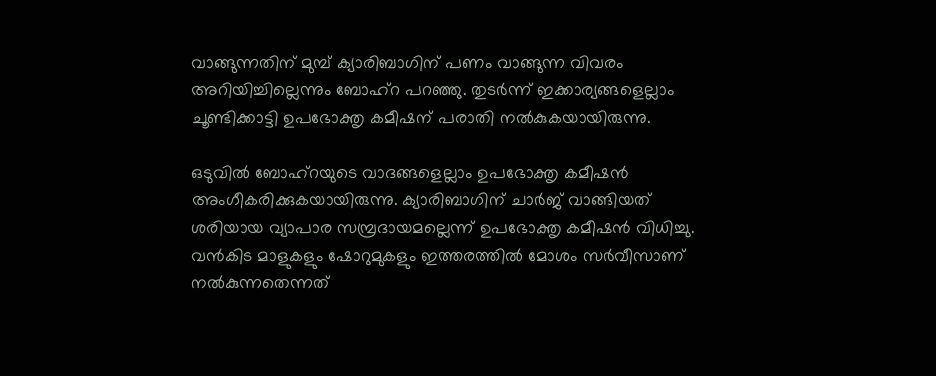വാങ്ങുന്നതിന് മുമ്പ് ക്യാരിബാഗിന് പണം വാങ്ങുന്ന വിവരം അറിയിച്ചില്ലെന്നും ബോഹ്റ പറഞ്ഞു. തുടർന്ന് ഇക്കാര്യങ്ങളെല്ലാം ചൂണ്ടിക്കാട്ടി ഉപഭോക്തൃ കമീഷന് പരാതി നൽകുകയായിരുന്നു.

ഒടുവിൽ ബോഹ്റയുടെ വാദങ്ങളെല്ലാം ഉപഭോക്തൃ കമീഷൻ അംഗീകരിക്കുകയായിരുന്നു. ക്യാരിബാഗിന് ചാർജ് വാങ്ങിയത് ശരിയായ വ്യാപാര സമ്പ്രദായമല്ലെന്ന് ഉപഭോക്തൃ കമീഷൻ വിധിച്ചു. വൻകിട മാളുകളും ഷോറുമുകളും ഇത്തരത്തിൽ മോശം സർവീസാണ് നൽകുന്നതെന്നത്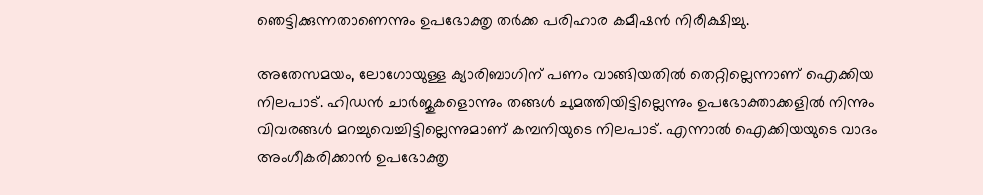ഞെട്ടിക്കുന്നതാണെന്നും ഉപഭോക്തൃ തർക്ക പരിഹാര കമീഷൻ നിരീക്ഷിച്ചു.

അതേസമയം, ലോഗോയുള്ള ക്യാരിബാഗിന് പണം വാങ്ങിയതിൽ തെറ്റില്ലെന്നാണ് ഐക്കിയ നിലപാട്. ഹിഡൻ ചാർജുകളൊന്നും തങ്ങൾ ചുമത്തിയിട്ടില്ലെന്നും ഉപഭോക്താക്കളിൽ നിന്നും വിവരങ്ങൾ മറച്ചുവെച്ചിട്ടില്ലെന്നുമാണ് കമ്പനിയുടെ നിലപാട്. എന്നാൽ ഐക്കിയയുടെ വാദം അംഗീകരിക്കാൻ ഉപഭോക്തൃ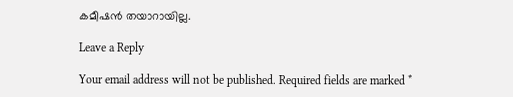കമീഷൻ തയാറായില്ല.

Leave a Reply

Your email address will not be published. Required fields are marked *